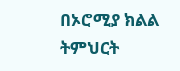በኦሮሚያ ክልል ትምህርት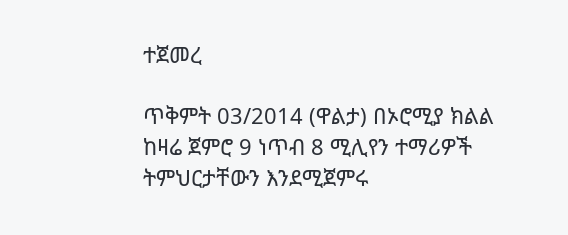ተጀመረ

ጥቅምት 03/2014 (ዋልታ) በኦሮሚያ ክልል ከዛሬ ጀምሮ 9 ነጥብ 8 ሚሊየን ተማሪዎች ትምህርታቸውን እንደሚጀምሩ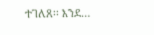ተገለጸ፡፡ እንደ…